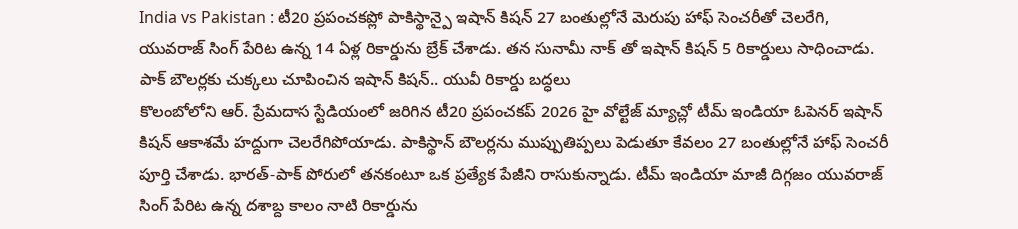India vs Pakistan : టీ20 ప్రపంచకప్లో పాకిస్థాన్పై ఇషాన్ కిషన్ 27 బంతుల్లోనే మెరుపు హాఫ్ సెంచరీతో చెలరేగి, యువరాజ్ సింగ్ పేరిట ఉన్న 14 ఏళ్ల రికార్డును బ్రేక్ చేశాడు. తన సునామీ నాక్ తో ఇషాన్ కిషన్ 5 రికార్డులు సాధించాడు.
పాక్ బౌలర్లకు చుక్కలు చూపించిన ఇషాన్ కిషన్.. యువీ రికార్డు బద్ధలు
కొలంబోలోని ఆర్. ప్రేమదాస స్టేడియంలో జరిగిన టీ20 ప్రపంచకప్ 2026 హై వోల్టేజ్ మ్యాచ్లో టీమ్ ఇండియా ఓపెనర్ ఇషాన్ కిషన్ ఆకాశమే హద్దుగా చెలరేగిపోయాడు. పాకిస్థాన్ బౌలర్లను ముప్పుతిప్పలు పెడుతూ కేవలం 27 బంతుల్లోనే హాఫ్ సెంచరీ పూర్తి చేశాడు. భారత్-పాక్ పోరులో తనకంటూ ఒక ప్రత్యేక పేజీని రాసుకున్నాడు. టీమ్ ఇండియా మాజీ దిగ్గజం యువరాజ్ సింగ్ పేరిట ఉన్న దశాబ్ద కాలం నాటి రికార్డును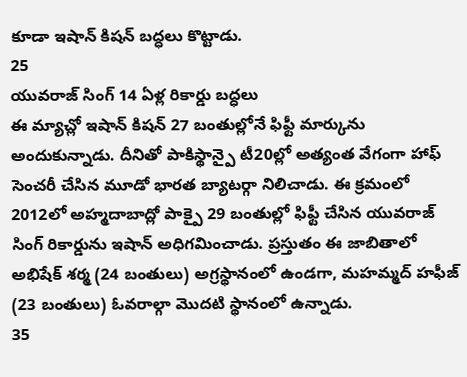కూడా ఇషాన్ కిషన్ బద్ధలు కొట్టాడు.
25
యువరాజ్ సింగ్ 14 ఏళ్ల రికార్డు బద్ధలు
ఈ మ్యాచ్లో ఇషాన్ కిషన్ 27 బంతుల్లోనే ఫిఫ్టీ మార్కును అందుకున్నాడు. దీనితో పాకిస్థాన్పై టీ20ల్లో అత్యంత వేగంగా హాఫ్ సెంచరీ చేసిన మూడో భారత బ్యాటర్గా నిలిచాడు. ఈ క్రమంలో 2012లో అహ్మదాబాద్లో పాక్పై 29 బంతుల్లో ఫిఫ్టీ చేసిన యువరాజ్ సింగ్ రికార్డును ఇషాన్ అధిగమించాడు. ప్రస్తుతం ఈ జాబితాలో అభిషేక్ శర్మ (24 బంతులు) అగ్రస్థానంలో ఉండగా, మహమ్మద్ హఫీజ్ (23 బంతులు) ఓవరాల్గా మొదటి స్థానంలో ఉన్నాడు.
35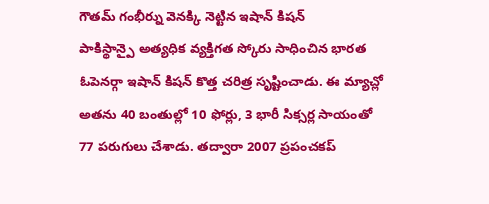గౌతమ్ గంభీర్ను వెనక్కి నెట్టిన ఇషాన్ కిషన్
పాకిస్థాన్పై అత్యధిక వ్యక్తిగత స్కోరు సాధించిన భారత ఓపెనర్గా ఇషాన్ కిషన్ కొత్త చరిత్ర సృష్టించాడు. ఈ మ్యాచ్లో అతను 40 బంతుల్లో 10 ఫోర్లు, 3 భారీ సిక్సర్ల సాయంతో 77 పరుగులు చేశాడు. తద్వారా 2007 ప్రపంచకప్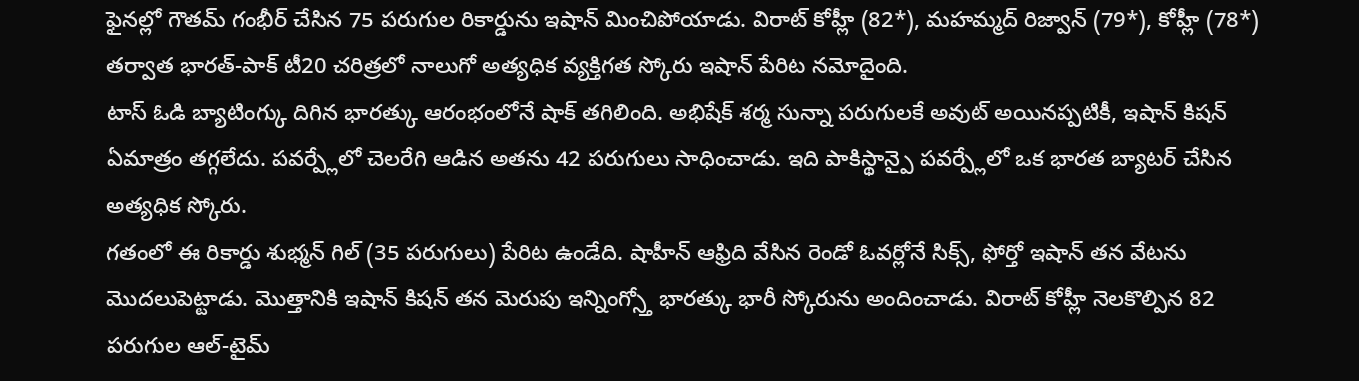ఫైనల్లో గౌతమ్ గంభీర్ చేసిన 75 పరుగుల రికార్డును ఇషాన్ మించిపోయాడు. విరాట్ కోహ్లీ (82*), మహమ్మద్ రిజ్వాన్ (79*), కోహ్లీ (78*) తర్వాత భారత్-పాక్ టీ20 చరిత్రలో నాలుగో అత్యధిక వ్యక్తిగత స్కోరు ఇషాన్ పేరిట నమోదైంది.
టాస్ ఓడి బ్యాటింగ్కు దిగిన భారత్కు ఆరంభంలోనే షాక్ తగిలింది. అభిషేక్ శర్మ సున్నా పరుగులకే అవుట్ అయినప్పటికీ, ఇషాన్ కిషన్ ఏమాత్రం తగ్గలేదు. పవర్ప్లేలో చెలరేగి ఆడిన అతను 42 పరుగులు సాధించాడు. ఇది పాకిస్థాన్పై పవర్ప్లేలో ఒక భారత బ్యాటర్ చేసిన అత్యధిక స్కోరు.
గతంలో ఈ రికార్డు శుభ్మన్ గిల్ (35 పరుగులు) పేరిట ఉండేది. షాహీన్ ఆఫ్రిది వేసిన రెండో ఓవర్లోనే సిక్స్, ఫోర్తో ఇషాన్ తన వేటను మొదలుపెట్టాడు. మొత్తానికి ఇషాన్ కిషన్ తన మెరుపు ఇన్నింగ్స్తో భారత్కు భారీ స్కోరును అందించాడు. విరాట్ కోహ్లీ నెలకొల్పిన 82 పరుగుల ఆల్-టైమ్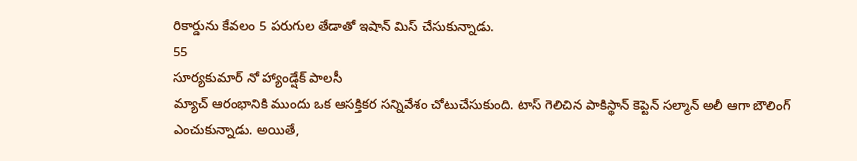రికార్డును కేవలం 5 పరుగుల తేడాతో ఇషాన్ మిస్ చేసుకున్నాడు.
55
సూర్యకుమార్ నో హ్యాండ్షేక్ పాలసీ
మ్యాచ్ ఆరంభానికి ముందు ఒక ఆసక్తికర సన్నివేశం చోటుచేసుకుంది. టాస్ గెలిచిన పాకిస్థాన్ కెప్టెన్ సల్మాన్ అలీ ఆగా బౌలింగ్ ఎంచుకున్నాడు. అయితే,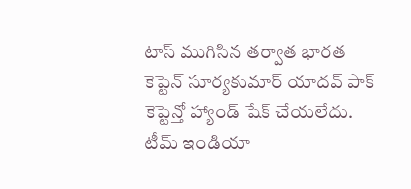టాస్ ముగిసిన తర్వాత భారత కెప్టెన్ సూర్యకుమార్ యాదవ్ పాక్ కెప్టెన్తో హ్యాండ్ షేక్ చేయలేదు. టీమ్ ఇండియా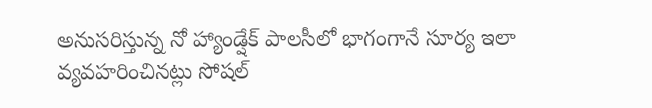అనుసరిస్తున్న నో హ్యాండ్షేక్ పాలసీలో భాగంగానే సూర్య ఇలా వ్యవహరించినట్లు సోషల్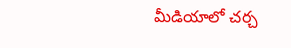మీడియాలో చర్చ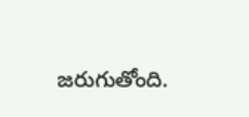జరుగుతోంది.